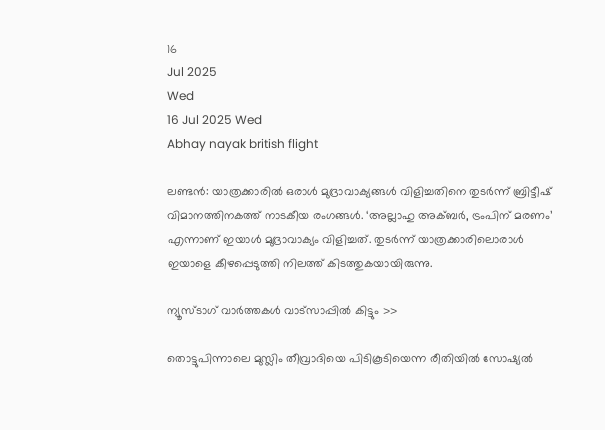16
Jul 2025
Wed
16 Jul 2025 Wed
Abhay nayak british flight

ലണ്ടന്‍: യാത്രക്കാരില്‍ ഒരാള്‍ മുദ്രാവാക്യങ്ങള്‍ വിളിച്ചതിനെ തുടര്‍ന്ന് ബ്രിട്ടീഷ് വിമാനത്തിനകത്ത് നാടകീയ രംഗങ്ങള്‍. ‘അല്ലാഹു അക്ബര്‍, ട്രംപിന് മരണം’ എന്നാണ് ഇയാള്‍ മുദ്രാവാക്യം വിളിച്ചത്. തുടര്‍ന്ന് യാത്രക്കാരിലൊരാള്‍ ഇയാളെ കീഴപ്പെടുത്തി നിലത്ത് കിടത്തുകയായിരുന്നു.

ന്യൂസ്ടാഗ് വാര്‍ത്തകള്‍ വാട്‌സാപ്പില്‍ കിട്ടും >>

തൊട്ടുപിന്നാലെ മുസ്ലിം തീവ്രാദിയെ പിടികൂടിയെന്ന രീതിയില്‍ സോഷ്യല്‍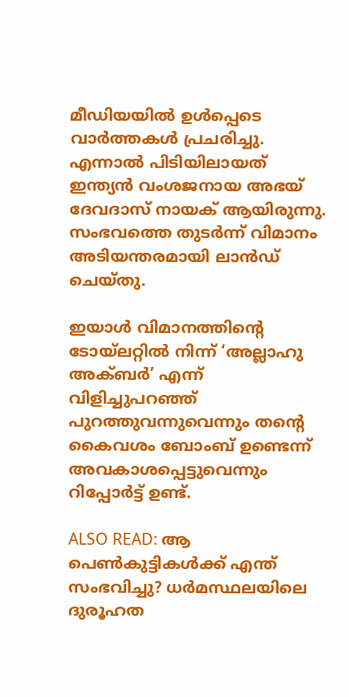മീഡിയയില്‍ ഉള്‍പ്പെടെ വാര്‍ത്തകള്‍ പ്രചരിച്ചു. എന്നാല്‍ പിടിയിലായത് ഇന്ത്യന്‍ വംശജനായ അഭയ് ദേവദാസ് നായക് ആയിരുന്നു. സംഭവത്തെ തുടര്‍ന്ന് വിമാനം അടിയന്തരമായി ലാന്‍ഡ് ചെയ്തു.

ഇയാള്‍ വിമാനത്തിന്റെ ടോയ്ലറ്റില്‍ നിന്ന് ‘അല്ലാഹു അക്ബര്‍’ എന്ന് വിളിച്ചുപറഞ്ഞ് പുറത്തുവന്നുവെന്നും തന്റെ കൈവശം ബോംബ് ഉണ്ടെന്ന് അവകാശപ്പെട്ടുവെന്നും റിപ്പോര്‍ട്ട് ഉണ്ട്.

ALSO READ: ആ പെണ്‍കുട്ടികള്‍ക്ക് എന്ത് സംഭവിച്ചു? ധര്‍മസ്ഥലയിലെ ദുരൂഹത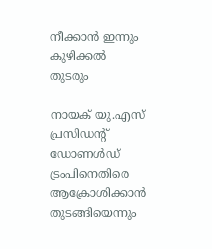നീക്കാന്‍ ഇന്നും കുഴിക്കല്‍ തുടരും

നായക് യു.എസ് പ്രസിഡന്റ് ഡോണള്‍ഡ് ട്രംപിനെതിരെ ആക്രോശിക്കാന്‍ തുടങ്ങിയെന്നും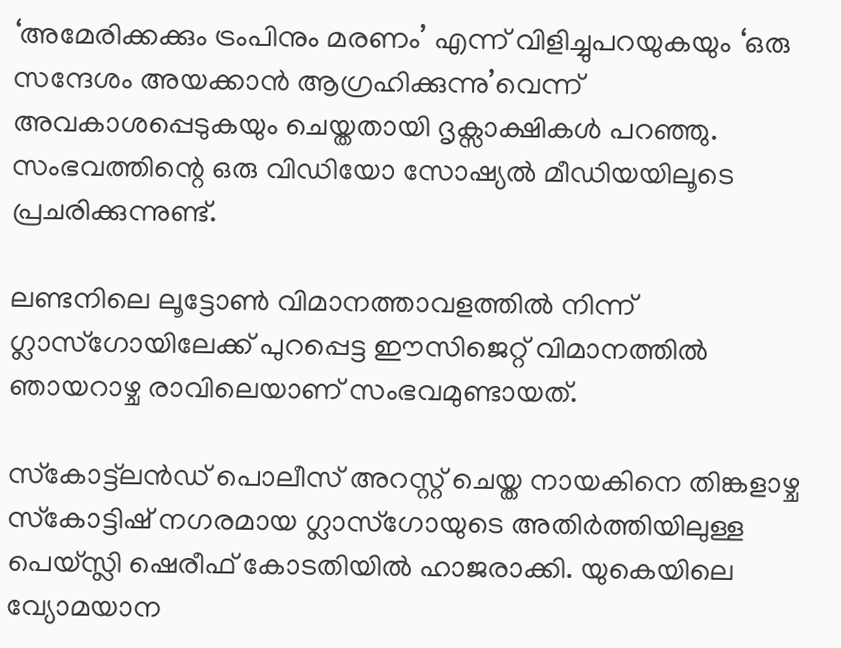‘അമേരിക്കക്കും ട്രംപിനും മരണം’ എന്ന് വിളിച്ചുപറയുകയും ‘ഒരു സന്ദേശം അയക്കാന്‍ ആഗ്രഹിക്കുന്നു’വെന്ന് അവകാശപ്പെടുകയും ചെയ്തതായി ദൃക്സാക്ഷികള്‍ പറഞ്ഞു. സംഭവത്തിന്റെ ഒരു വിഡിയോ സോഷ്യല്‍ മീഡിയയിലൂടെ പ്രചരിക്കുന്നുണ്ട്.

ലണ്ടനിലെ ലൂട്ടോണ്‍ വിമാനത്താവളത്തില്‍ നിന്ന് ഗ്ലാസ്‌ഗോയിലേക്ക് പുറപ്പെട്ട ഈസിജെറ്റ് വിമാനത്തില്‍ ഞായറാഴ്ച രാവിലെയാണ് സംഭവമുണ്ടായത്.

സ്‌കോട്ട്‌ലന്‍ഡ് പൊലീസ് അറസ്റ്റ് ചെയ്ത നായകിനെ തിങ്കളാഴ്ച സ്‌കോട്ടിഷ് നഗരമായ ഗ്ലാസ്ഗോയുടെ അതിര്‍ത്തിയിലുള്ള പെയ്സ്ലി ഷെരീഫ് കോടതിയില്‍ ഹാജരാക്കി. യുകെയിലെ വ്യോമയാന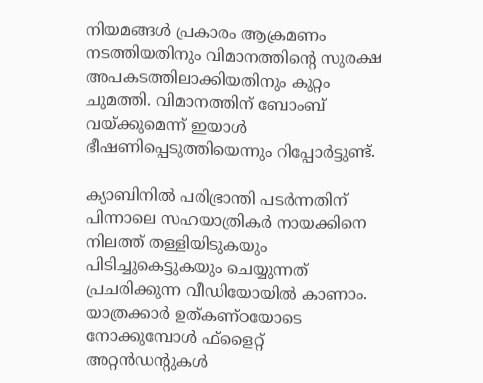നിയമങ്ങള്‍ പ്രകാരം ആക്രമണം നടത്തിയതിനും വിമാനത്തിന്റെ സുരക്ഷ അപകടത്തിലാക്കിയതിനും കുറ്റം ചുമത്തി. വിമാനത്തിന് ബോംബ് വയ്ക്കുമെന്ന് ഇയാള്‍ ഭീഷണിപ്പെടുത്തിയെന്നും റിപ്പോര്‍ട്ടുണ്ട്.

ക്യാബിനില്‍ പരിഭ്രാന്തി പടര്‍ന്നതിന് പിന്നാലെ സഹയാത്രികര്‍ നായക്കിനെ നിലത്ത് തള്ളിയിടുകയും പിടിച്ചുകെട്ടുകയും ചെയ്യുന്നത് പ്രചരിക്കുന്ന വീഡിയോയില്‍ കാണാം. യാത്രക്കാര്‍ ഉത്കണ്ഠയോടെ നോക്കുമ്പോള്‍ ഫ്‌ളൈറ്റ് അറ്റന്‍ഡന്റുകള്‍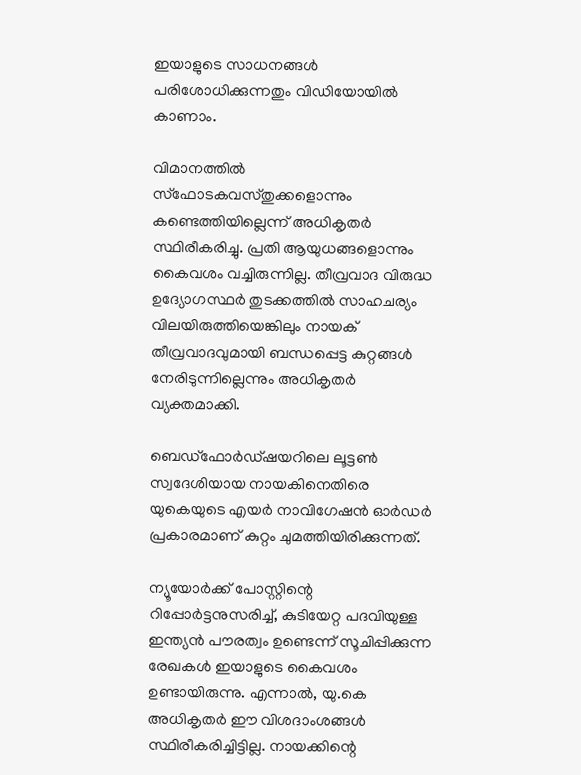ഇയാളുടെ സാധനങ്ങള്‍ പരിശോധിക്കുന്നതും വിഡിയോയില്‍ കാണാം.

വിമാനത്തില്‍ സ്ഫോടകവസ്തുക്കളൊന്നും കണ്ടെത്തിയില്ലെന്ന് അധികൃതര്‍ സ്ഥിരീകരിച്ചു. പ്രതി ആയുധങ്ങളൊന്നും കൈവശം വച്ചിരുന്നില്ല. തീവ്രവാദ വിരുദ്ധ ഉദ്യോഗസ്ഥര്‍ തുടക്കത്തില്‍ സാഹചര്യം വിലയിരുത്തിയെങ്കിലും നായക് തീവ്രവാദവുമായി ബന്ധപ്പെട്ട കുറ്റങ്ങള്‍ നേരിടുന്നില്ലെന്നും അധികൃതര്‍ വ്യക്തമാക്കി.

ബെഡ്‌ഫോര്‍ഡ്ഷയറിലെ ലൂട്ടണ്‍ സ്വദേശിയായ നായകിനെതിരെ യുകെയുടെ എയര്‍ നാവിഗേഷന്‍ ഓര്‍ഡര്‍ പ്രകാരമാണ് കുറ്റം ചുമത്തിയിരിക്കുന്നത്.

ന്യൂയോര്‍ക്ക് പോസ്റ്റിന്റെ റിപ്പോര്‍ട്ടനുസരിച്ച്, കുടിയേറ്റ പദവിയുള്ള ഇന്ത്യന്‍ പൗരത്വം ഉണ്ടെന്ന് സൂചിപ്പിക്കുന്ന രേഖകള്‍ ഇയാളുടെ കൈവശം ഉണ്ടായിരുന്നു. എന്നാല്‍, യു.കെ അധികൃതര്‍ ഈ വിശദാംശങ്ങള്‍ സ്ഥിരീകരിച്ചിട്ടില്ല. നായക്കിന്റെ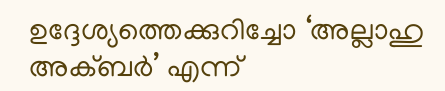ഉദ്ദേശ്യത്തെക്കുറിച്ചോ ‘അല്ലാഹു അക്ബര്‍’ എന്ന്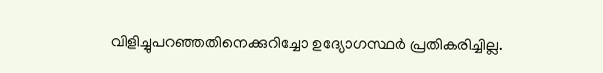വിളിച്ചുപറഞ്ഞതിനെക്കുറിച്ചോ ഉദ്യോഗസ്ഥര്‍ പ്രതികരിച്ചില്ല.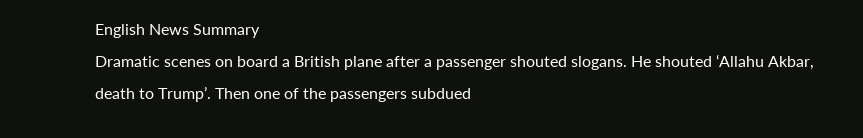English News Summary
Dramatic scenes on board a British plane after a passenger shouted slogans. He shouted ‘Allahu Akbar, death to Trump’. Then one of the passengers subdued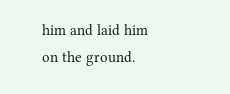him and laid him on the ground.